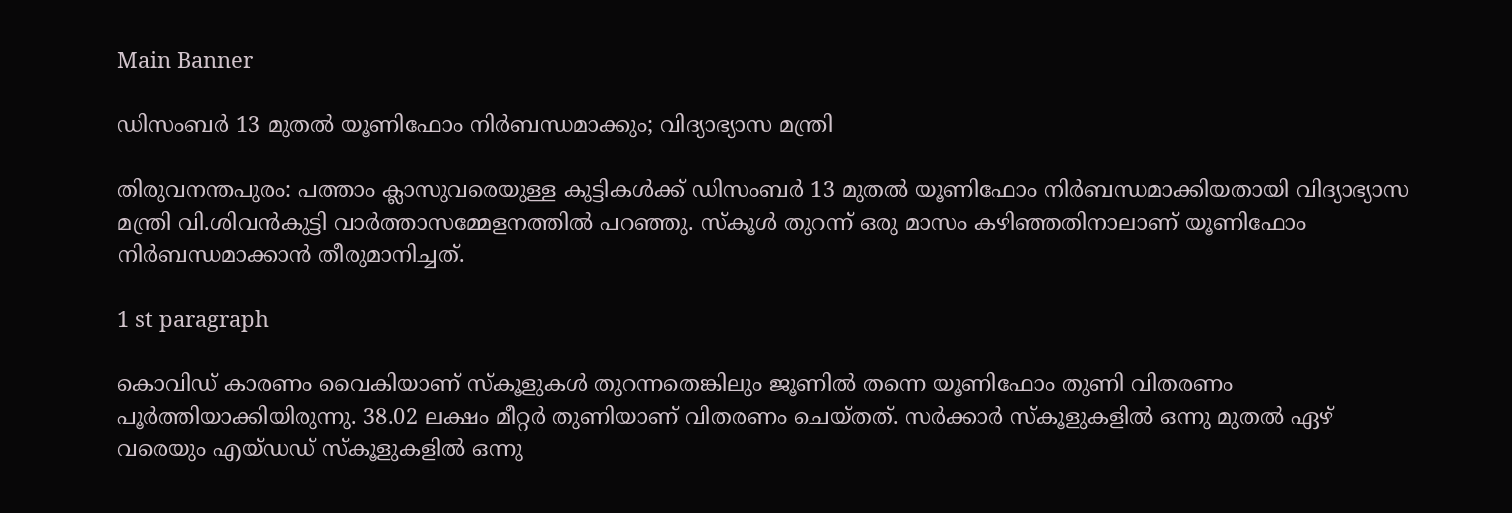Main Banner

ഡിസംബർ 13 മുതൽ യൂണിഫോം നിർബന്ധമാക്കും; വിദ്യാഭ്യാസ മന്ത്രി

തിരുവനന്തപുരം: പത്താം ക്ലാസുവരെയുള്ള കുട്ടികൾക്ക് ഡിസംബർ 13 മുതൽ യൂണിഫോം നിർബന്ധമാക്കിയതായി വിദ്യാഭ്യാസ മന്ത്രി വി.ശിവൻകുട്ടി വാർത്താസമ്മേളനത്തിൽ പറഞ്ഞു. സ്‌കൂൾ തുറന്ന് ഒരു മാസം കഴിഞ്ഞതിനാലാണ് യൂണിഫോം നിർബന്ധമാക്കാൻ തീരുമാനിച്ചത്.

1 st paragraph

കൊവിഡ് കാരണം വൈകിയാണ് സ്‌കൂളുകൾ തുറന്നതെങ്കിലും ജൂണിൽ തന്നെ യൂണിഫോം തുണി വിതരണം പൂർത്തിയാക്കിയിരുന്നു. 38.02 ലക്ഷം മീറ്റർ തുണിയാണ് വിതരണം ചെയ്തത്. സർക്കാർ സ്‌കൂളുകളിൽ ഒന്നു മുതൽ ഏഴ് വരെയും എയ്ഡഡ് സ്‌കൂളുകളിൽ ഒന്നു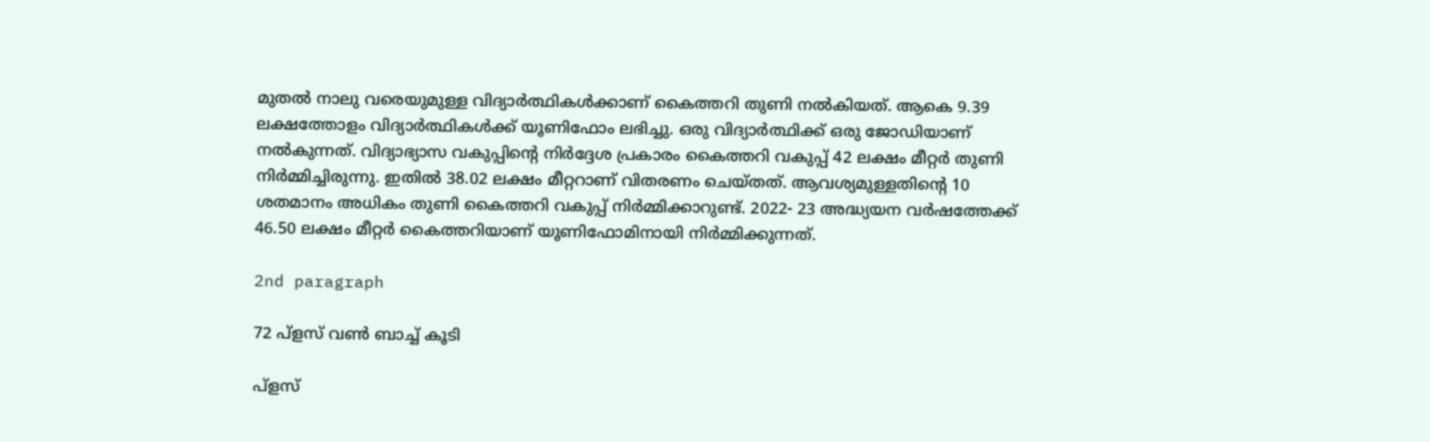മുതൽ നാലു വരെയുമുള്ള വിദ്യാർത്ഥികൾക്കാണ് കൈത്തറി തുണി നൽകിയത്. ആകെ 9.39 ലക്ഷത്തോളം വിദ്യാർത്ഥികൾക്ക് യൂണിഫോം ലഭിച്ചു. ഒരു വിദ്യാർത്ഥിക്ക് ഒരു ജോഡിയാണ് നൽകുന്നത്. വിദ്യാഭ്യാസ വകുപ്പിന്റെ നിർദ്ദേശ പ്രകാരം കൈത്തറി വകുപ്പ് 42 ലക്ഷം മീറ്റർ തുണി നിർമ്മിച്ചിരുന്നു. ഇതിൽ 38.02 ലക്ഷം മീറ്ററാണ് വിതരണം ചെയ്‌തത്. ആവശ്യമുള്ളതിന്റെ 10 ശതമാനം അധികം തുണി കൈത്തറി വകുപ്പ് നിർമ്മിക്കാറുണ്ട്. 2022- 23 അദ്ധ്യയന വർഷത്തേക്ക് 46.50 ലക്ഷം മീറ്റർ കൈത്തറിയാണ് യൂണിഫോമിനായി നിർമ്മിക്കുന്നത്.

2nd paragraph

72 പ്ളസ് വൺ ബാച്ച് കൂടി

പ്ളസ്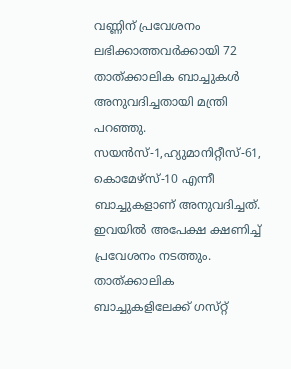വണ്ണിന് പ്രവേശനം ലഭിക്കാത്തവർക്കായി 72 താത്ക്കാലിക ബാച്ചുകൾ അനുവദിച്ചതായി മന്ത്രി പറഞ്ഞു. സയൻസ്-1,ഹ്യുമാനിറ്റീസ്-61, കൊമേഴ്സ്-10 എന്നീ ബാച്ചുകളാണ് അനുവദിച്ചത്. ഇവയിൽ അപേക്ഷ ക്ഷണിച്ച് പ്രവേശനം നടത്തും. താത്ക്കാലിക ബാച്ചുകളിലേക്ക് ഗസ്‌റ്റ്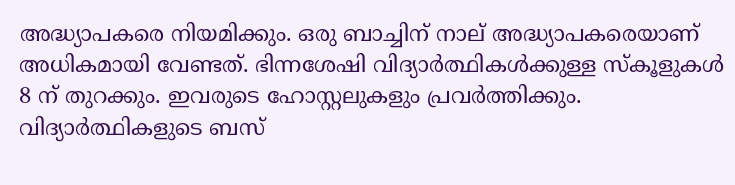അദ്ധ്യാപകരെ നിയമിക്കും. ഒരു ബാച്ചിന് നാല് അദ്ധ്യാപകരെയാണ് അധികമായി വേണ്ടത്. ഭിന്നശേഷി വിദ്യാർത്ഥികൾക്കുള്ള സ്‌കൂളുകൾ 8 ന് തുറക്കും. ഇവരുടെ ഹോസ്റ്റലുകളും പ്രവർത്തിക്കും. വിദ്യാർത്ഥികളുടെ ബസ്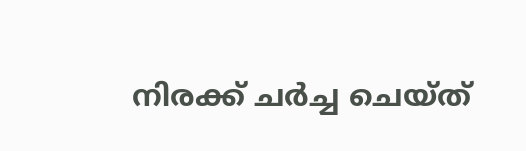നിരക്ക് ചർച്ച ചെയ്ത്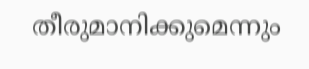തീരുമാനിക്കുമെന്നും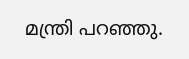മന്ത്രി പറഞ്ഞു.